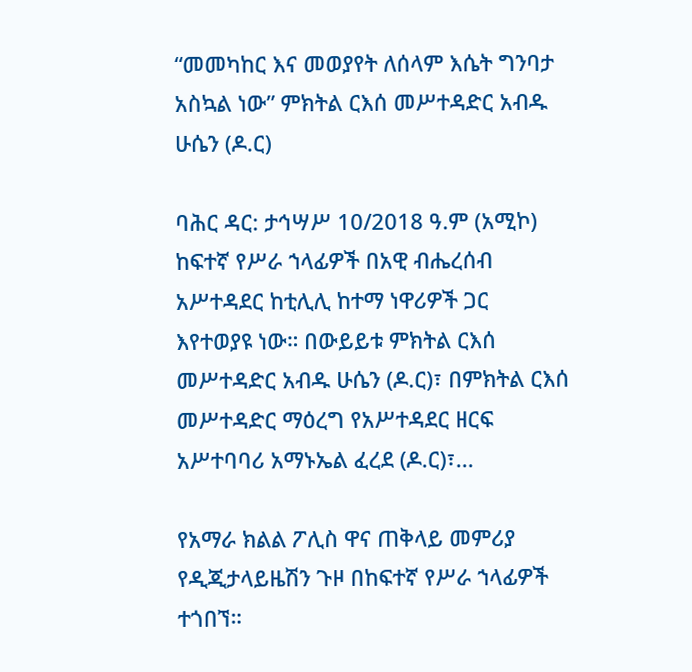“መመካከር እና መወያየት ለሰላም እሴት ግንባታ አስኳል ነው” ምክትል ርእሰ መሥተዳድር አብዱ ሁሴን (ዶ.ር)

ባሕር ዳር: ታኅሣሥ 10/2018 ዓ.ም (አሚኮ) ከፍተኛ የሥራ ኀላፊዎች በአዊ ብሔረሰብ አሥተዳደር ከቲሊሊ ከተማ ነዋሪዎች ጋር እየተወያዩ ነው። በውይይቱ ምክትል ርእሰ መሥተዳድር አብዱ ሁሴን (ዶ.ር)፣ በምክትል ርእሰ መሥተዳድር ማዕረግ የአሥተዳደር ዘርፍ አሥተባባሪ አማኑኤል ፈረደ (ዶ.ር)፣...

የአማራ ክልል ፖሊስ ዋና ጠቅላይ መምሪያ የዲጂታላይዜሽን ጉዞ በከፍተኛ የሥራ ኀላፊዎች ተጎበኘ።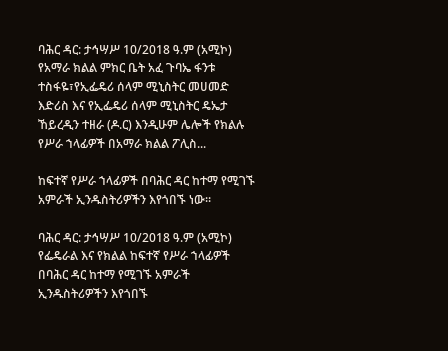ባሕር ዳር: ታኅሣሥ 10/2018 ዓ.ም (አሚኮ) የአማራ ክልል ምክር ቤት አፈ ጉባኤ ፋንቱ ተስፋዬ፣የኢፌዴሪ ሰላም ሚኒስትር መሀመድ እድሪስ እና የኢፌዴሪ ሰላም ሚኒስትር ዴኤታ ኸይረዲን ተዘራ (ዶ.ር) እንዲሁም ሌሎች የክልሉ የሥራ ኀላፊዎች በአማራ ክልል ፖሊስ...

ከፍተኛ የሥራ ኀላፊዎች በባሕር ዳር ከተማ የሚገኙ አምራች ኢንዱስትሪዎችን እየጎበኙ ነው።

ባሕር ዳር: ታኅሣሥ 10/2018 ዓ.ም (አሚኮ) የፌዴራል እና የክልል ከፍተኛ የሥራ ኀላፊዎች በባሕር ዳር ከተማ የሚገኙ አምራች ኢንዱስትሪዎችን እየጎበኙ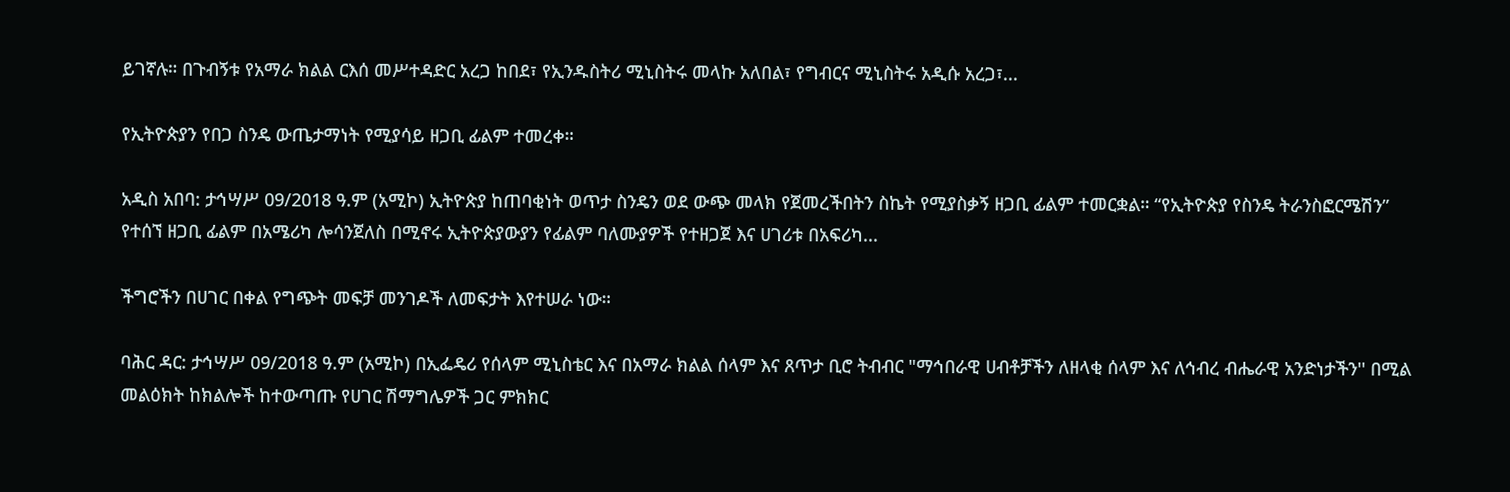ይገኛሉ። በጉብኝቱ የአማራ ክልል ርእሰ መሥተዳድር አረጋ ከበደ፣ የኢንዱስትሪ ሚኒስትሩ መላኩ አለበል፣ የግብርና ሚኒስትሩ አዲሱ አረጋ፣...

የኢትዮጵያን የበጋ ስንዴ ውጤታማነት የሚያሳይ ዘጋቢ ፊልም ተመረቀ።

አዲስ አበባ: ታኅሣሥ 09/2018 ዓ.ም (አሚኮ) ኢትዮጵያ ከጠባቂነት ወጥታ ስንዴን ወደ ውጭ መላክ የጀመረችበትን ስኬት የሚያስቃኝ ዘጋቢ ፊልም ተመርቋል። “የኢትዮጵያ የስንዴ ትራንስፎርሜሽን” የተሰኘ ዘጋቢ ፊልም በአሜሪካ ሎሳንጀለስ በሚኖሩ ኢትዮጵያውያን የፊልም ባለሙያዎች የተዘጋጀ እና ሀገሪቱ በአፍሪካ...

ችግሮችን በሀገር በቀል የግጭት መፍቻ መንገዶች ለመፍታት እየተሠራ ነው።

ባሕር ዳር: ታኅሣሥ 09/2018 ዓ.ም (አሚኮ) በኢፌዴሪ የሰላም ሚኒስቴር እና በአማራ ክልል ሰላም እና ጸጥታ ቢሮ ትብብር "ማኅበራዊ ሀብቶቻችን ለዘላቂ ሰላም እና ለኅብረ ብሔራዊ አንድነታችን'' በሚል መልዕክት ከክልሎች ከተውጣጡ የሀገር ሽማግሌዎች ጋር ምክክር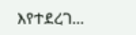እየተደረገ...